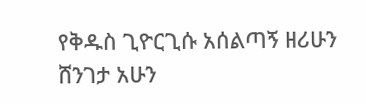የቅዱስ ጊዮርጊሱ አሰልጣኝ ዘሪሁን ሸንገታ አሁን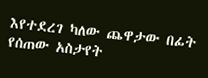እየተደረገ ካለው ጨዋታው በፊት የሰጠው አስታየት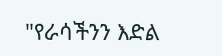"የራሳችንን እድል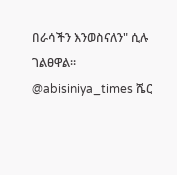በራሳችን እንወስናለን" ሲሉ ገልፀዋል። @abisiniya_times ሼር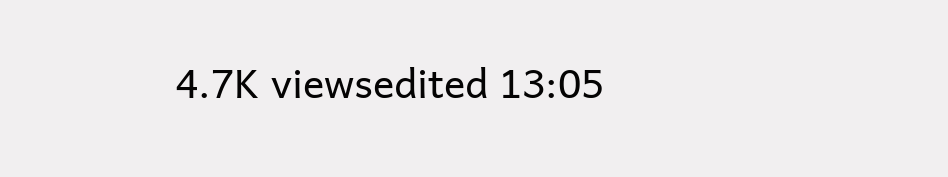4.7K viewsedited 13:05